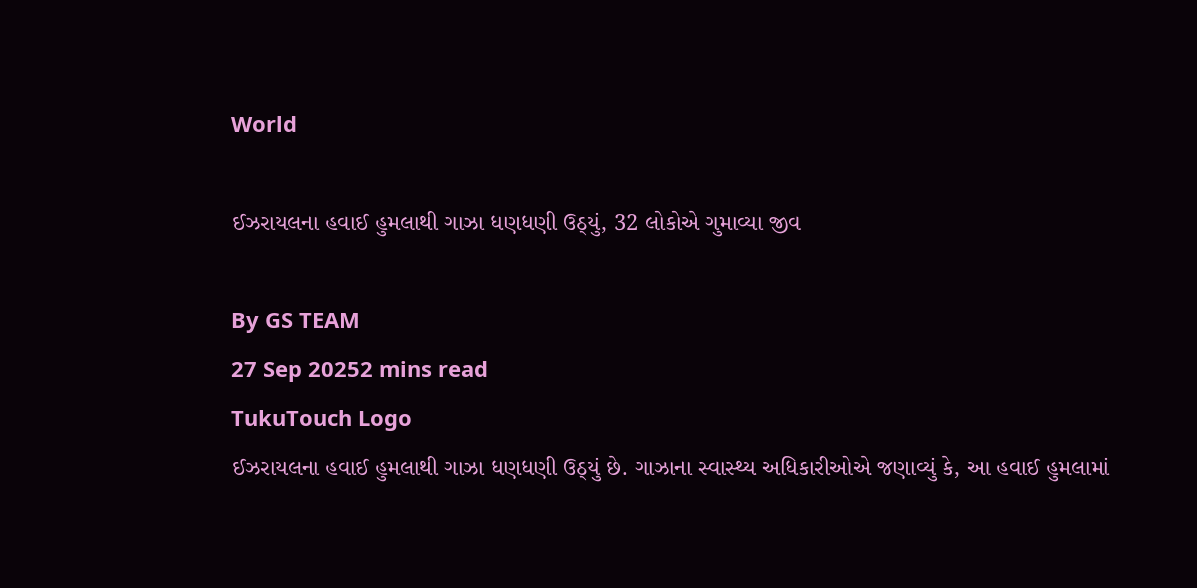World

ઈઝરાયલના હવાઈ હુમલાથી ગાઝા ધણધણી ઉઠ્યું, 32 લોકોએ ગુમાવ્યા જીવ

By GS TEAM
27 Sep 20252 mins read
TukuTouch Logo
ઈઝરાયલના હવાઈ હુમલાથી ગાઝા ધણધણી ઉઠ્યું છે. ગાઝાના સ્વાસ્થ્ય અધિકારીઓએ જણાવ્યું કે, આ હવાઈ હુમલામાં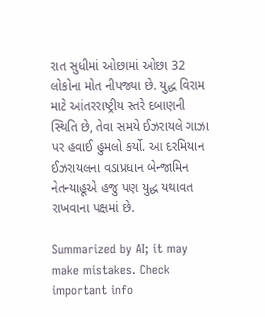રાત સુધીમાં ઓછામાં ઓછા 32 લોકોના મોત નીપજ્યા છે. યુદ્ધ વિરામ માટે આંતરરાષ્ટ્રીય સ્તરે દબાણની સ્થિતિ છે, તેવા સમયે ઈઝરાયલે ગાઝા પર હવાઈ હુમલો કર્યો. આ દરમિયાન ઈઝરાયલના વડાપ્રધાન બેન્જામિન નેતન્યાહૂએ હજુ પણ યુદ્ધ યથાવત રાખવાના પક્ષમાં છે.

Summarized by AI; it may make mistakes. Check important info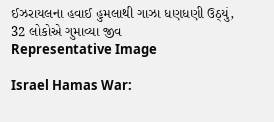ઈઝરાયલના હવાઈ હુમલાથી ગાઝા ધણધણી ઉઠ્યું, 32 લોકોએ ગુમાવ્યા જીવ
Representative Image

Israel Hamas War: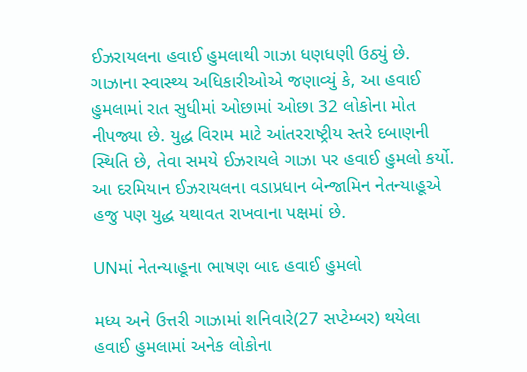ઈઝરાયલના હવાઈ હુમલાથી ગાઝા ધણધણી ઉઠ્યું છે. ગાઝાના સ્વાસ્થ્ય અધિકારીઓએ જણાવ્યું કે, આ હવાઈ હુમલામાં રાત સુધીમાં ઓછામાં ઓછા 32 લોકોના મોત નીપજ્યા છે. યુદ્ધ વિરામ માટે આંતરરાષ્ટ્રીય સ્તરે દબાણની સ્થિતિ છે, તેવા સમયે ઈઝરાયલે ગાઝા પર હવાઈ હુમલો કર્યો. આ દરમિયાન ઈઝરાયલના વડાપ્રધાન બેન્જામિન નેતન્યાહૂએ હજુ પણ યુદ્ધ યથાવત રાખવાના પક્ષમાં છે.

UNમાં નેતન્યાહૂના ભાષણ બાદ હવાઈ હુમલો

મધ્ય અને ઉત્તરી ગાઝામાં શનિવારે(27 સપ્ટેમ્બર) થયેલા હવાઈ હુમલામાં અનેક લોકોના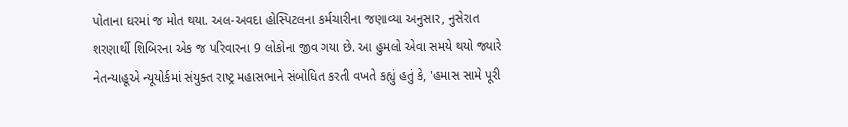પોતાના ઘરમાં જ મોત થયા. અલ-અવદા હોસ્પિટલના કર્મચારીના જણાવ્યા અનુસાર, નુસેરાત શરણાર્થી શિબિરના એક જ પરિવારના 9 લોકોના જીવ ગયા છે. આ હુમલો એવા સમયે થયો જ્યારે નેતન્યાહૂએ ન્યૂયોર્કમાં સંયુક્ત રાષ્ટ્ર મહાસભાને સંબોધિત કરતી વખતે કહ્યું હતું કે, 'હમાસ સામે પૂરી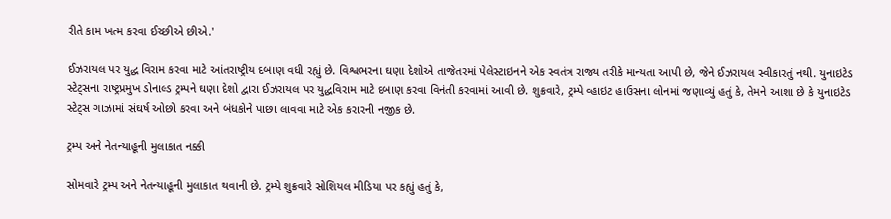રીતે કામ ખત્મ કરવા ઈચ્છીએ છીએ.'

ઈઝરાયલ પર યુદ્ધ વિરામ કરવા માટે આંતરાષ્ટ્રીય દબાણ વધી રહ્યું છે. વિશ્વભરના ઘણા દેશોએ તાજેતરમાં પેલેસ્ટાઇનને એક સ્વતંત્ર રાજ્ય તરીકે માન્યતા આપી છે, જેને ઈઝરાયલ સ્વીકારતું નથી. યુનાઇટેડ સ્ટેટ્સના રાષ્ટ્રપ્રમુખ ડોનાલ્ડ ટ્રમ્પને ઘણા દેશો દ્વારા ઈઝરાયલ પર યુદ્ધવિરામ માટે દબાણ કરવા વિનંતી કરવામાં આવી છે. શુક્રવારે, ટ્રમ્પે વ્હાઇટ હાઉસના લોનમાં જણાવ્યું હતું કે, તેમને આશા છે કે યુનાઇટેડ સ્ટેટ્સ ગાઝામાં સંઘર્ષ ઓછો કરવા અને બંધકોને પાછા લાવવા માટે એક કરારની નજીક છે.

ટ્રમ્પ અને નેતન્યાહૂની મુલાકાત નક્કી

સોમવારે ટ્રમ્પ અને નેતન્યાહૂની મુલાકાત થવાની છે. ટ્રમ્પે શુક્રવારે સોશિયલ મીડિયા પર કહ્યું હતું કે,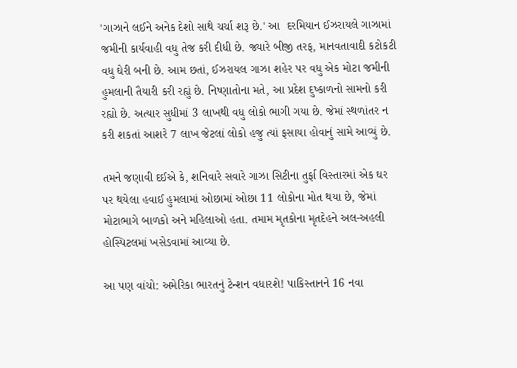'ગાઝાને લઈને અનેક દેશો સાથે ચર્ચા શરૂ છે.' આ  દરમિયાન ઈઝરાયલે ગાઝામાં જમીની કાર્યવાહી વધુ તેજ કરી દીધી છે. જ્યારે બીજી તરફ, માનવતાવાદી કટોકટી વધુ ઘેરી બની છે. આમ છતાં, ઈઝરાયલ ગાઝા શહેર પર વધુ એક મોટા જમીની હુમલાની તૈયારી કરી રહ્યું છે. નિષ્ણાતોના મતે, આ પ્રદેશ દુષ્કાળનો સામનો કરી રહ્યો છે. અત્યાર સુધીમાં 3 લાખથી વધુ લોકો ભાગી ગયા છે. જેમાં સ્થળાંતર ન કરી શકતાં આશરે 7 લાખ જેટલાં લોકો હજુ ત્યાં ફસાયા હોવાનું સામે આવ્યું છે.

તમને જણાવી દઈએ કે, શનિવારે સવારે ગાઝા સિટીના તુર્ફા વિસ્તારમાં એક ઘર પર થયેલા હવાઈ હુમલામાં ઓછામાં ઓછા 11 લોકોના મોત થયા છે, જેમાં મોટાભાગે બાળકો અને મહિલાઓ હતા. તમામ મૃતકોના મૃતદેહને અલ-અહલી હોસ્પિટલમાં ખસેડવામાં આવ્યા છે.

આ પણ વાંચો: અમેરિકા ભારતનું ટેન્શન વધારશે! પાકિસ્તાનને 16 નવા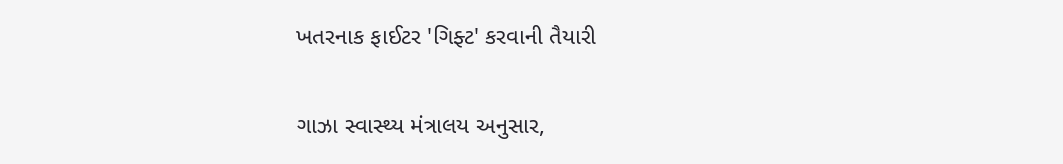ખતરનાક ફાઈટર 'ગિફ્ટ' કરવાની તૈયારી

ગાઝા સ્વાસ્થ્ય મંત્રાલય અનુસાર,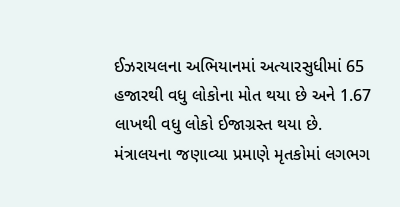ઈઝરાયલના અભિયાનમાં અત્યારસુધીમાં 65 હજારથી વધુ લોકોના મોત થયા છે અને 1.67 લાખથી વધુ લોકો ઈજાગ્રસ્ત થયા છે. મંત્રાલયના જણાવ્યા પ્રમાણે મૃતકોમાં લગભગ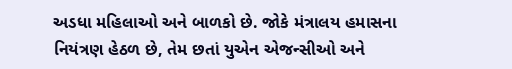અડધા મહિલાઓ અને બાળકો છે. જોકે મંત્રાલય હમાસના નિયંત્રણ હેઠળ છે, તેમ છતાં યુએન એજન્સીઓ અને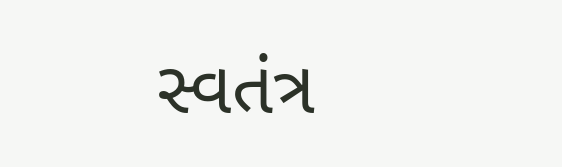સ્વતંત્ર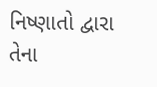નિષ્ણાતો દ્વારા તેના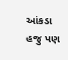આંકડા હજુ પણ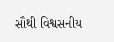સૌથી વિશ્વસનીય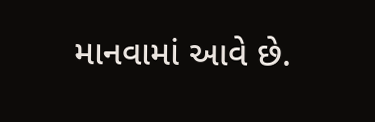માનવામાં આવે છે.